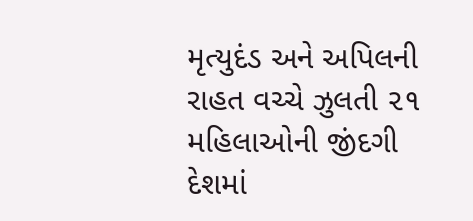મૃત્યુદંડ અને અપિલની રાહત વચ્ચે ઝુલતી ૨૧ મહિલાઓની જીંદગી
દેશમાં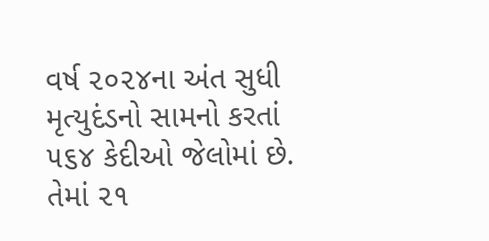વર્ષ ૨૦૨૪ના અંત સુધી મૃત્યુદંડનો સામનો કરતાં ૫૬૪ કેદીઓ જેલોમાં છે. તેમાં ૨૧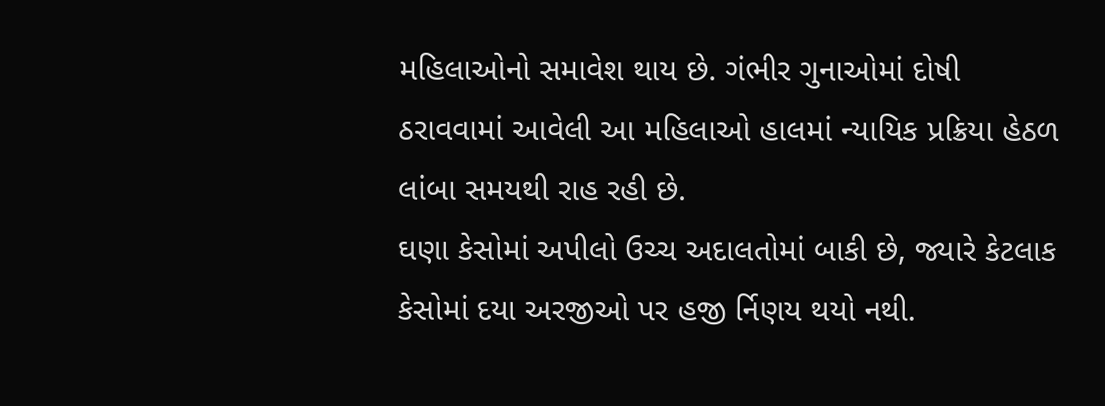મહિલાઓનો સમાવેશ થાય છે. ગંભીર ગુનાઓમાં દોષી ઠરાવવામાં આવેલી આ મહિલાઓ હાલમાં ન્યાયિક પ્રક્રિયા હેઠળ લાંબા સમયથી રાહ રહી છે.
ઘણા કેસોમાં અપીલો ઉચ્ચ અદાલતોમાં બાકી છે, જ્યારે કેટલાક કેસોમાં દયા અરજીઓ પર હજી ર્નિણય થયો નથી.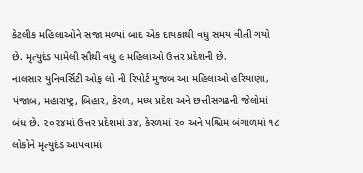કેટલીક મહિલાઓને સજા મળ્યાં બાદ એક દાયકાથી વધુ સમય વીતી ગયો છે. મૃત્યુદંડ પામેલી સૌથી વધુ ૯ મહિલાઓ ઉત્તર પ્રદેશની છે.
નાલસાર યુનિવર્સિટી ઓફ લો ની રિપોર્ટ મુજબ આ મહિલાઓ હરિયાણા, પંજાબ, મહારાષ્ટ્ર, બિહાર, કેરળ, મધ્ય પ્રદેશ અને છત્તીસગઢની જેલોમાં બંધ છે. ૨૦૨૪માં ઉત્તર પ્રદેશમાં ૩૪, કેરળમાં ૨૦ અને પશ્ચિમ બંગાળમાં ૧૮ લોકોને મૃત્યુદંડ આપવામાં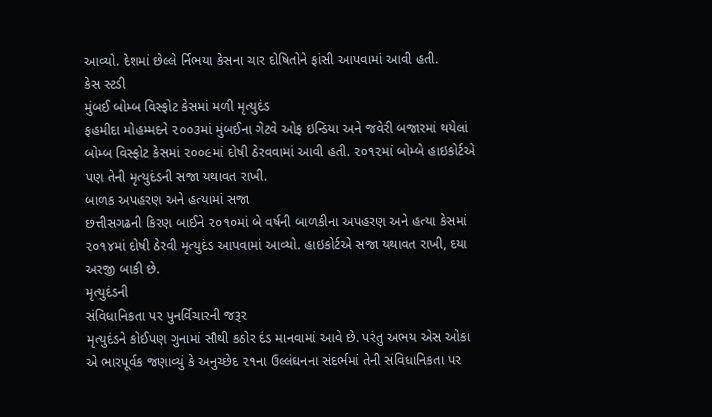આવ્યો. દેશમાં છેલ્લે ર્નિભયા કેસના ચાર દોષિતોને ફાંસી આપવામાં આવી હતી.
કેસ સ્ટડી
મુંબઈ બોમ્બ વિસ્ફોટ કેસમાં મળી મૃત્યુદંડ
ફહમીદા મોહમ્મદને ૨૦૦૩માં મુંબઈના ગેટવે ઓફ ઇન્ડિયા અને જવેરી બજારમાં થયેલાં બોમ્બ વિસ્ફોટ કેસમાં ૨૦૦૯માં દોષી ઠેરવવામાં આવી હતી. ૨૦૧૨માં બોમ્બે હાઇકોર્ટએ પણ તેની મૃત્યુદંડની સજા યથાવત રાખી.
બાળક અપહરણ અને હત્યામાં સજા
છત્તીસગઢની કિરણ બાઈને ૨૦૧૦માં બે વર્ષની બાળકીના અપહરણ અને હત્યા કેસમાં ૨૦૧૪માં દોષી ઠેરવી મૃત્યુદંડ આપવામાં આવ્યો. હાઇકોર્ટએ સજા યથાવત રાખી, દયા અરજી બાકી છે.
મૃત્યુદંડની
સંવિધાનિકતા પર પુનર્વિચારની જરૂર
મૃત્યુદંડને કોઈપણ ગુનામાં સૌથી કઠોર દંડ માનવામાં આવે છે. પરંતુ અભય એસ ઓકા એ ભારપૂર્વક જણાવ્યું કે અનુચ્છેદ ૨૧ના ઉલ્લંઘનના સંદર્ભમાં તેની સંવિધાનિકતા પર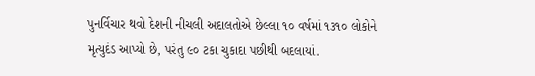પુનર્વિચાર થવો દેશની નીચલી અદાલતોએ છેલ્લા ૧૦ વર્ષમાં ૧૩૧૦ લોકોને મૃત્યુદંડ આપ્યો છે, પરંતુ ૯૦ ટકા ચુકાદા પછીથી બદલાયાં.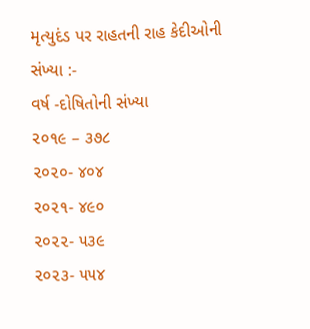મૃત્યુદંડ પર રાહતની રાહ કેદીઓની સંખ્યા :-
વર્ષ -દોષિતોની સંખ્યા
૨૦૧૯ – ૩૭૮
૨૦૨૦- ૪૦૪
૨૦૨૧- ૪૯૦
૨૦૨૨- ૫૩૯
૨૦૨૩- ૫૫૪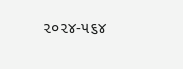૨૦૨૪-૫૬૪